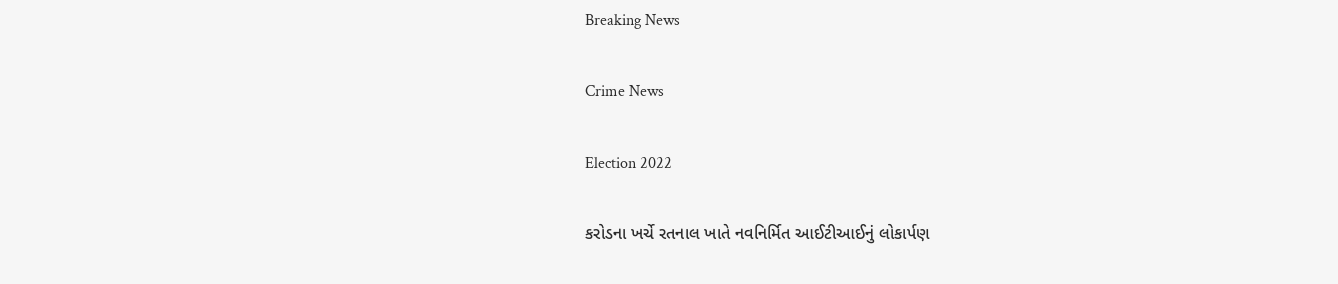Breaking News

Crime News

Election 2022

કરોડના ખર્ચે રતનાલ ખાતે નવનિર્મિત આઈટીઆઈનું લોકાર્પણ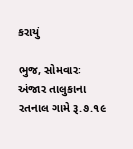કરાયું

ભુજ, સોમવારઃ અંજાર તાલુકાના રતનાલ ગામે રૂ.૭.૧૯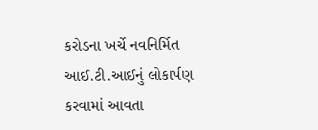કરોડના ખર્ચે નવનિર્મિત આઈ.ટી.આઈનું લોકાર્પણ કરવામાં આવતા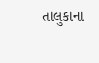તાલુકાના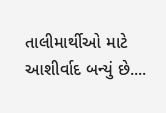તાલીમાર્થીઓ માટે આશીર્વાદ બન્યું છે....